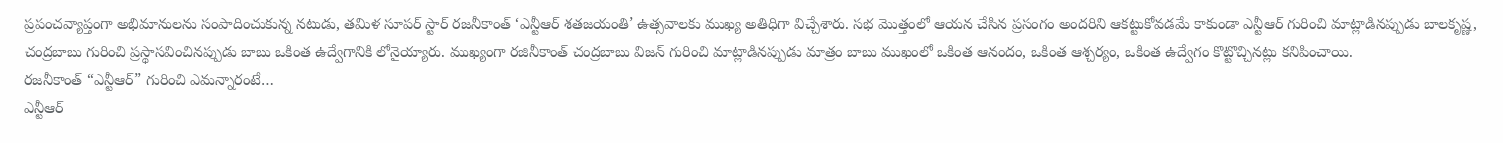ప్రపంచవ్యాప్తంగా అభిమానులను సంపాదించుకున్న నటుడు, తమిళ సూపర్ స్టార్ రజనీకాంత్ ‘ఎన్టీఆర్ శతజయంతి’ ఉత్సవాలకు ముఖ్య అతిధిగా విచ్చేశారు. సభ మొత్తంలో ఆయన చేసిన ప్రసంగం అందరిని ఆకట్టుకోవడమే కాకుండా ఎన్టీఆర్ గురించి మాట్లాడినప్పుడు బాలకృష్ణ, చంద్రబాబు గురించి ప్రస్థాసవించినప్పుడు బాబు ఒకింత ఉద్వేగానికి లోనైయ్యారు. ముఖ్యంగా రజినీకాంత్ చంద్రబాబు విజన్ గురించి మాట్లాడినప్పుడు మాత్రం బాబు ముఖంలో ఒకింత ఆనందం, ఒకింత ఆశ్చర్యం, ఒకింత ఉద్వేగం కొట్టొచ్చినట్లు కనిపించాయి.
రజనీకాంత్ “ఎన్టీఆర్” గురించి ఎమన్నారంటే…
ఎన్టీఆర్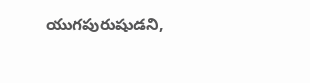యుగపురుషుడని,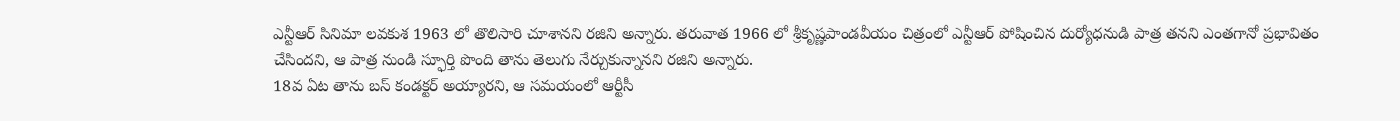ఎన్టీఆర్ సినిమా లవకుశ 1963 లో తొలిసారి చూశానని రజిని అన్నారు. తరువాత 1966 లో శ్రీకృష్ణపాండవీయం చిత్రంలో ఎన్టీఆర్ పోషించిన దుర్యోధనుడి పాత్ర తనని ఎంతగానో ప్రభావితం చేసిందని, ఆ పాత్ర నుండి స్ఫూర్తి పొంది తాను తెలుగు నేర్చుకున్నానని రజిని అన్నారు.
18వ ఏట తాను బస్ కండక్టర్ అయ్యారని, ఆ సమయంలో ఆర్టీసీ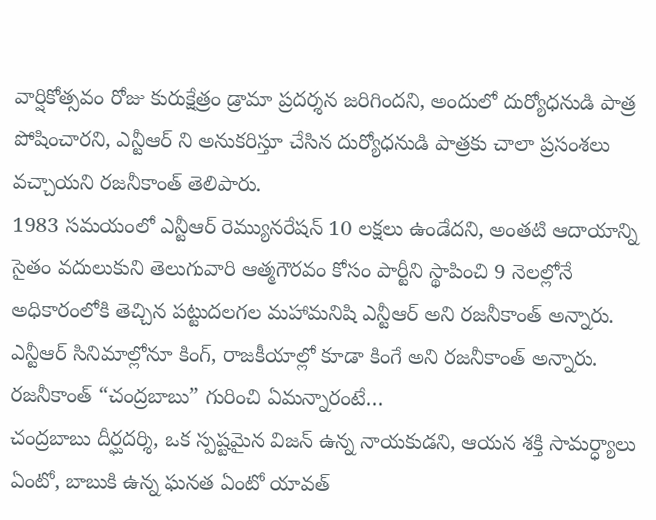వార్షికోత్సవం రోజు కురుక్షేత్రం డ్రామా ప్రదర్శన జరిగిందని, అందులో దుర్యోధనుడి పాత్ర పోషించారని, ఎన్టీఆర్ ని అనుకరిస్తూ చేసిన దుర్యోధనుడి పాత్రకు చాలా ప్రసంశలు వచ్చాయని రజనీకాంత్ తెలిపారు.
1983 సమయంలో ఎన్టీఆర్ రెమ్యునరేషన్ 10 లక్షలు ఉండేదని, అంతటి ఆదాయాన్ని సైతం వదులుకుని తెలుగువారి ఆత్మగౌరవం కోసం పార్టీని స్థాపించి 9 నెలల్లోనే అధికారంలోకి తెచ్చిన పట్టుదలగల మహామనిషి ఎన్టీఆర్ అని రజనీకాంత్ అన్నారు. ఎన్టీఆర్ సినిమాల్లోనూ కింగ్, రాజకీయాల్లో కూడా కింగే అని రజనీకాంత్ అన్నారు.
రజనీకాంత్ “చంద్రబాబు” గురించి ఏమన్నారంటే…
చంద్రబాబు దీర్ఘదర్శి, ఒక స్పష్టమైన విజన్ ఉన్న నాయకుడని, ఆయన శక్తి సామర్ధ్యాలు ఏంటో, బాబుకి ఉన్న ఘనత ఏంటో యావత్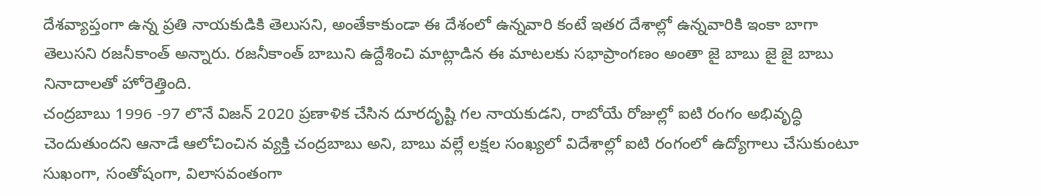దేశవ్యాప్తంగా ఉన్న ప్రతి నాయకుడికి తెలుసని, అంతేకాకుండా ఈ దేశంలో ఉన్నవారి కంటే ఇతర దేశాల్లో ఉన్నవారికి ఇంకా బాగా తెలుసని రజనీకాంత్ అన్నారు. రజనీకాంత్ బాబుని ఉద్దేశించి మాట్లాడిన ఈ మాటలకు సభాప్రాంగణం అంతా జై బాబు జై జై బాబు నినాదాలతో హోరెత్తింది.
చంద్రబాబు 1996 -97 లొనే విజన్ 2020 ప్రణాళిక చేసిన దూరదృష్టి గల నాయకుడని, రాబోయే రోజుల్లో ఐటి రంగం అభివృద్ధి చెందుతుందని ఆనాడే ఆలోచించిన వ్యక్తి చంద్రబాబు అని, బాబు వల్లే లక్షల సంఖ్యలో విదేశాల్లో ఐటి రంగంలో ఉద్యోగాలు చేసుకుంటూ సుఖంగా, సంతోషంగా, విలాసవంతంగా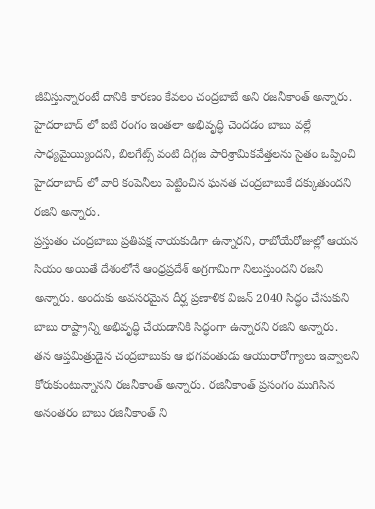జీవిస్తున్నారంటే దానికి కారణం కేవలం చంద్రబాబే అని రజనీకాంత్ అన్నారు.
హైదరాబాద్ లో ఐటి రంగం ఇంతలా అభివృద్ధి చెందడం బాబు వల్లే సాధ్యమైయ్యిందని, బిలగేట్స్ వంటి దిగ్గజ పారిశ్రామికవేత్తలను సైతం ఒప్పించి హైదరాబాద్ లో వారి కంపెనీలు పెట్టించిన ఘనత చంద్రబాబుకే దక్కుతుందని రజిని అన్నారు.
ప్రస్తుతం చంద్రబాబు ప్రతిపక్ష నాయకుడిగా ఉన్నారని, రాబోయేరోజుల్లో ఆయన సియం అయితే దేశంలోనే ఆంధ్రప్రదేశ్ అగ్రగామిగా నిలుస్తుందని రజని అన్నారు. అందుకు అవసరమైన దీర్ఘ ప్రణాళిక విజన్ 2040 సిద్ధం చేసుకుని బాబు రాష్ట్రాన్ని అభివృద్ధి చేయడానికి సిద్ధంగా ఉన్నారని రజిని అన్నారు.
తన ఆప్తమిత్రుడైన చంద్రబాబుకు ఆ భగవంతుడు ఆయురారోగ్యాలు ఇవ్వాలని కోరుకుంటున్నానని రజనీకాంత్ అన్నారు. రజినీకాంత్ ప్రసంగం ముగిసిన అనంతరం బాబు రజినీకాంత్ ని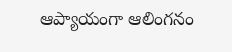ఆప్యాయంగా ఆలింగనం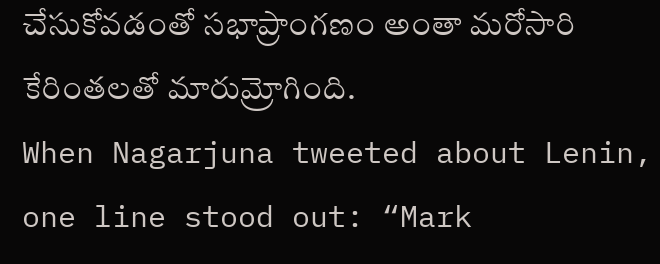చేసుకోవడంతో సభాప్రాంగణం అంతా మరోసారి కేరింతలతో మారుమ్రోగింది.
When Nagarjuna tweeted about Lenin, one line stood out: “Mark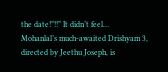the date!”!!” It didn’t feel…
Mohanlal’s much-awaited Drishyam 3, directed by Jeethu Joseph, is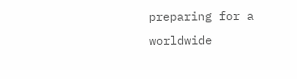preparing for a worldwide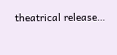theatrical release…